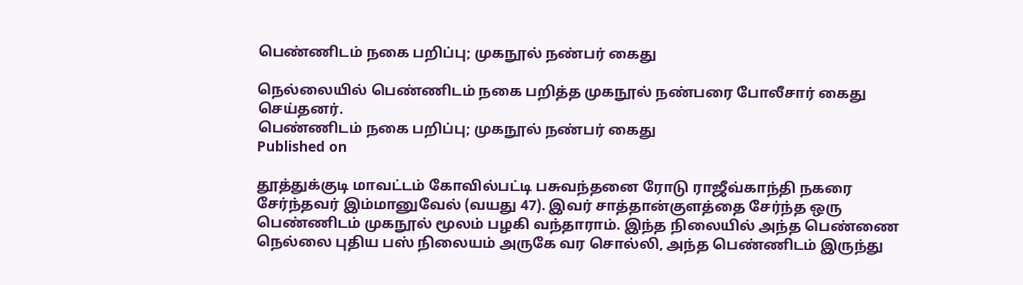பெண்ணிடம் நகை பறிப்பு; முகநூல் நண்பர் கைது

நெல்லையில் பெண்ணிடம் நகை பறித்த முகநூல் நண்பரை போலீசார் கைது செய்தனர்.
பெண்ணிடம் நகை பறிப்பு; முகநூல் நண்பர் கைது
Published on

தூத்துக்குடி மாவட்டம் கோவில்பட்டி பசுவந்தனை ரோடு ராஜீவ்காந்தி நகரை சேர்ந்தவர் இம்மானுவேல் (வயது 47). இவர் சாத்தான்குளத்தை சேர்ந்த ஒரு பெண்ணிடம் முகநூல் மூலம் பழகி வந்தாராம். இந்த நிலையில் அந்த பெண்ணை நெல்லை புதிய பஸ் நிலையம் அருகே வர சொல்லி, அந்த பெண்ணிடம் இருந்து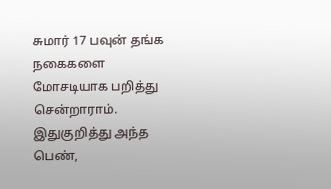சுமார் 17 பவுன் தங்க நகைகளை மோசடியாக பறித்து சென்றாராம். இதுகுறித்து அந்த பெண்,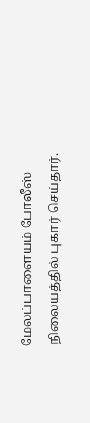மேலப்பாளையம் போலீஸ் நிலையத்தில் புகார் செய்தார்.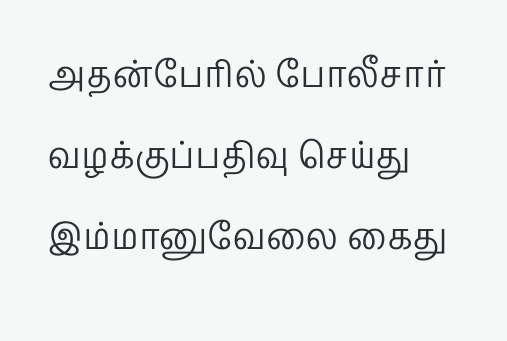அதன்பேரில் போலீசார் வழக்குப்பதிவு செய்து இம்மானுவேலை கைது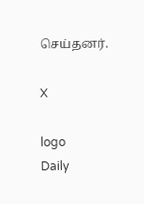செய்தனர்.

X

logo
Daily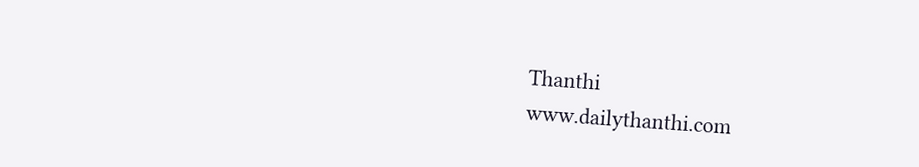Thanthi
www.dailythanthi.com